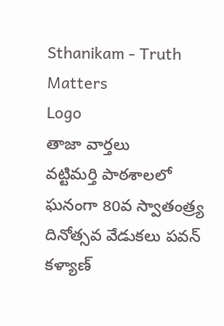Sthanikam - Truth Matters
Logo
తాజా వార్తలు
వట్టిమర్తి పాఠశాలలో ఘనంగా 80వ స్వాతంత్ర్య దినోత్సవ వేడుకలు పవన్ కళ్యాణ్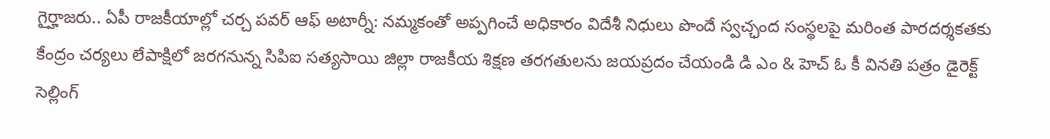గైర్హాజరు.. ఏపీ రాజకీయాల్లో చర్చ పవర్ ఆఫ్ అటార్నీ: నమ్మకంతో అప్పగించే అధికారం విదేశీ నిధులు పొందే స్వచ్ఛంద సంస్థలపై మరింత పారదర్శకతకు కేంద్రం చర్యలు లేపాక్షిలో జరగనున్న సిపిఐ సత్యసాయి జిల్లా రాజకీయ శిక్షణ తరగతులను జయప్రదం చేయండి డి ఎం & హెచ్ ఓ కీ వినతి పత్రం డైరెక్ట్ సెల్లింగ్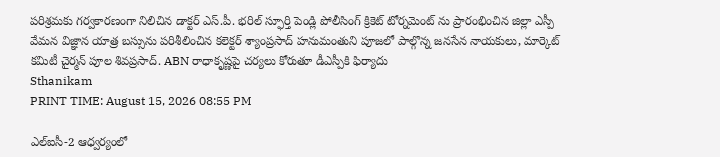పరిశ్రమకు గర్వకారణంగా నిలిచిన డాక్టర్ ఎస్.పీ. భరిల్ స్ఫూర్తి పెండ్లి పోలీసింగ్ క్రికెట్ టోర్నమెంట్ ను ప్రారంభించిన జిల్లా ఎస్పీ వేమన విజ్ఞాన యాత్ర బస్సును పరిశీలించిన కలెక్టర్ శ్యాంప్రసాద్ హనుమంతుని పూజలో పాల్గొన్న జనసేన నాయకులు, మార్కెట్ కమిటీ చైర్మన్ పూల శివప్రసాద్. ABN రాధాకృష్ణపై చర్యలు కోరుతూ డీఎస్పీకి ఫిర్యాదు
Sthanikam
PRINT TIME: August 15, 2026 08:55 PM

ఎల్‌ఐసీ-2 ఆధ్వర్యంలో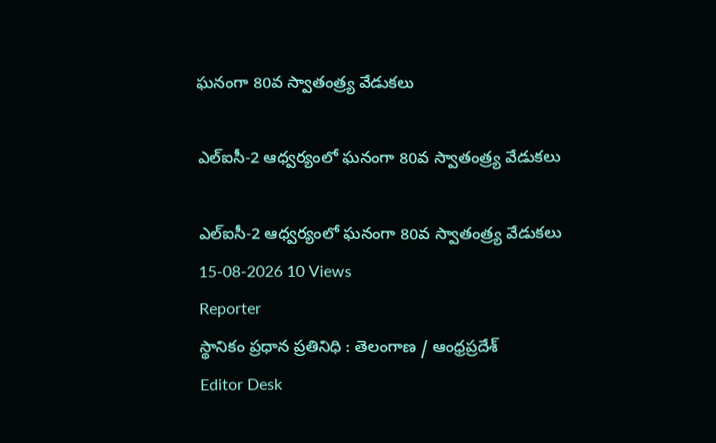ఘనంగా 80వ స్వాతంత్ర్య వేడుకలు

ఎల్‌ఐసీ-2 ఆధ్వర్యంలో ఘనంగా 80వ స్వాతంత్ర్య వేడుకలు

ఎల్‌ఐసీ-2 ఆధ్వర్యంలో ఘనంగా 80వ స్వాతంత్ర్య వేడుకలు
15-08-2026 10 Views
Reporter
స్థానికం ప్రధాన ప్రతినిధి : తెలంగాణ / ఆంధ్రప్రదేశ్
Editor Desk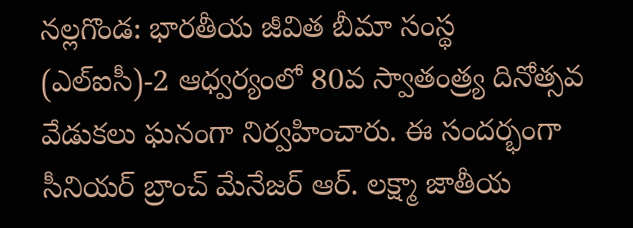నల్లగొండ: భారతీయ జీవిత బీమా సంస్థ (ఎల్‌ఐసీ)-2 ఆధ్వర్యంలో 80వ స్వాతంత్ర్య దినోత్సవ వేడుకలు ఘనంగా నిర్వహించారు. ఈ సందర్భంగా సీనియర్‌ బ్రాంచ్‌ మేనేజర్‌ ఆర్‌. లక్ష్మా జాతీయ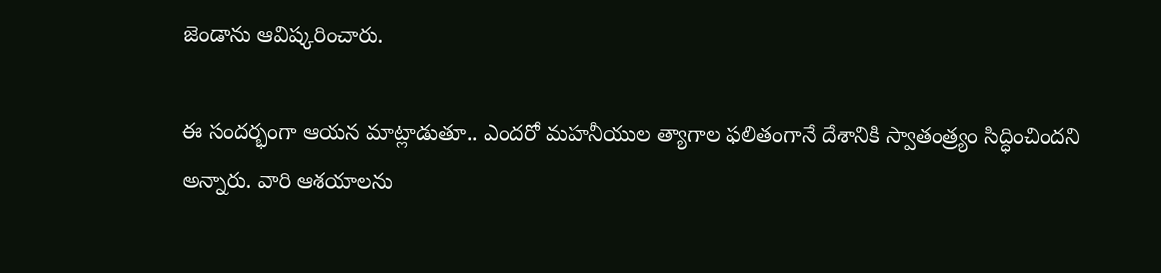జెండాను ఆవిష్కరించారు.

ఈ సందర్భంగా ఆయన మాట్లాడుతూ.. ఎందరో మహనీయుల త్యాగాల ఫలితంగానే దేశానికి స్వాతంత్ర్యం సిద్ధించిందని అన్నారు. వారి ఆశయాలను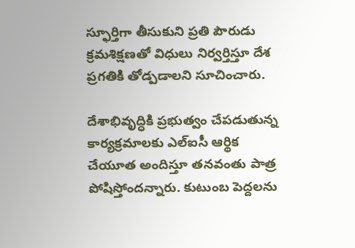స్ఫూర్తిగా తీసుకుని ప్రతి పౌరుడు క్రమశిక్షణతో విధులు నిర్వర్తిస్తూ దేశ ప్రగతికి తోడ్పడాలని సూచించారు.

దేశాభివృద్ధికి ప్రభుత్వం చేపడుతున్న కార్యక్రమాలకు ఎల్‌ఐసీ ఆర్థిక చేయూత అందిస్తూ తనవంతు పాత్ర పోషిస్తోందన్నారు. కుటుంబ పెద్దలను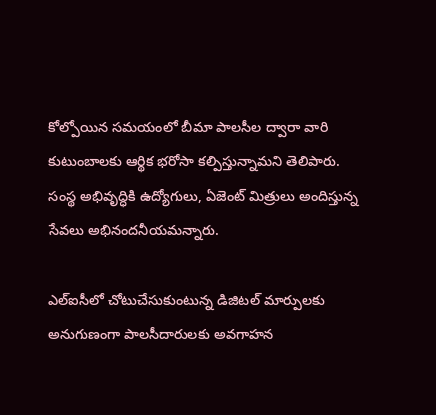కోల్పోయిన సమయంలో బీమా పాలసీల ద్వారా వారి కుటుంబాలకు ఆర్థిక భరోసా కల్పిస్తున్నామని తెలిపారు. సంస్థ అభివృద్ధికి ఉద్యోగులు, ఏజెంట్‌ మిత్రులు అందిస్తున్న సేవలు అభినందనీయమన్నారు.

ఎల్‌ఐసీలో చోటుచేసుకుంటున్న డిజిటల్‌ మార్పులకు అనుగుణంగా పాలసీదారులకు అవగాహన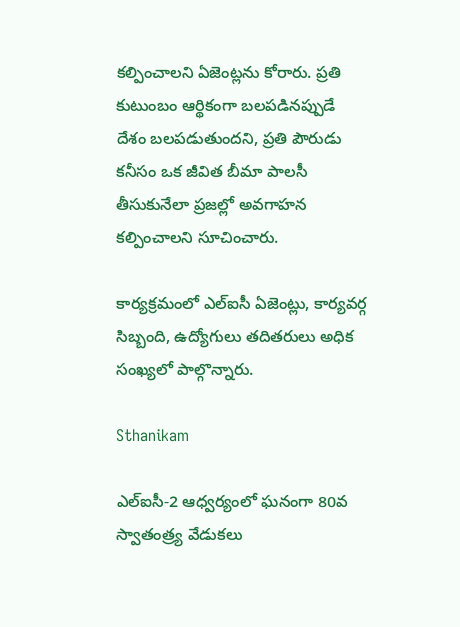కల్పించాలని ఏజెంట్లను కోరారు. ప్రతి కుటుంబం ఆర్థికంగా బలపడినప్పుడే దేశం బలపడుతుందని, ప్రతి పౌరుడు కనీసం ఒక జీవిత బీమా పాలసీ తీసుకునేలా ప్రజల్లో అవగాహన కల్పించాలని సూచించారు.

కార్యక్రమంలో ఎల్‌ఐసీ ఏజెంట్లు, కార్యవర్గ సిబ్బంది, ఉద్యోగులు తదితరులు అధిక సంఖ్యలో పాల్గొన్నారు.

Sthanikam

ఎల్‌ఐసీ-2 ఆధ్వర్యంలో ఘనంగా 80వ స్వాతంత్ర్య వేడుకలు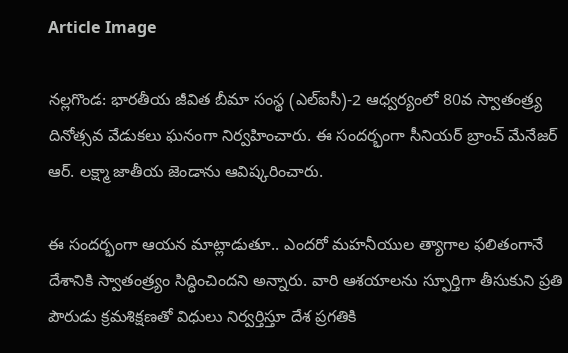Article Image

నల్లగొండ: భారతీయ జీవిత బీమా సంస్థ (ఎల్‌ఐసీ)-2 ఆధ్వర్యంలో 80వ స్వాతంత్ర్య దినోత్సవ వేడుకలు ఘనంగా నిర్వహించారు. ఈ సందర్భంగా సీనియర్‌ బ్రాంచ్‌ మేనేజర్‌ ఆర్‌. లక్ష్మా జాతీయ జెండాను ఆవిష్కరించారు.

ఈ సందర్భంగా ఆయన మాట్లాడుతూ.. ఎందరో మహనీయుల త్యాగాల ఫలితంగానే దేశానికి స్వాతంత్ర్యం సిద్ధించిందని అన్నారు. వారి ఆశయాలను స్ఫూర్తిగా తీసుకుని ప్రతి పౌరుడు క్రమశిక్షణతో విధులు నిర్వర్తిస్తూ దేశ ప్రగతికి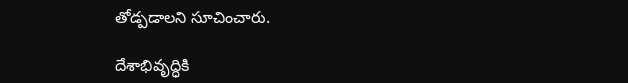తోడ్పడాలని సూచించారు.

దేశాభివృద్ధికి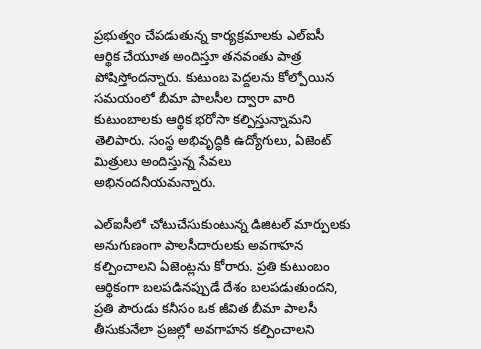ప్రభుత్వం చేపడుతున్న కార్యక్రమాలకు ఎల్‌ఐసీ ఆర్థిక చేయూత అందిస్తూ తనవంతు పాత్ర పోషిస్తోందన్నారు. కుటుంబ పెద్దలను కోల్పోయిన సమయంలో బీమా పాలసీల ద్వారా వారి కుటుంబాలకు ఆర్థిక భరోసా కల్పిస్తున్నామని తెలిపారు. సంస్థ అభివృద్ధికి ఉద్యోగులు, ఏజెంట్‌ మిత్రులు అందిస్తున్న సేవలు అభినందనీయమన్నారు.

ఎల్‌ఐసీలో చోటుచేసుకుంటున్న డిజిటల్‌ మార్పులకు అనుగుణంగా పాలసీదారులకు అవగాహన కల్పించాలని ఏజెంట్లను కోరారు. ప్రతి కుటుంబం ఆర్థికంగా బలపడినప్పుడే దేశం బలపడుతుందని, ప్రతి పౌరుడు కనీసం ఒక జీవిత బీమా పాలసీ తీసుకునేలా ప్రజల్లో అవగాహన కల్పించాలని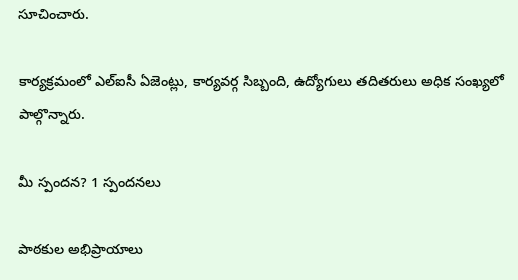సూచించారు.

కార్యక్రమంలో ఎల్‌ఐసీ ఏజెంట్లు, కార్యవర్గ సిబ్బంది, ఉద్యోగులు తదితరులు అధిక సంఖ్యలో పాల్గొన్నారు.

మీ స్పందన? 1 స్పందనలు

పాఠకుల అభిప్రాయాలు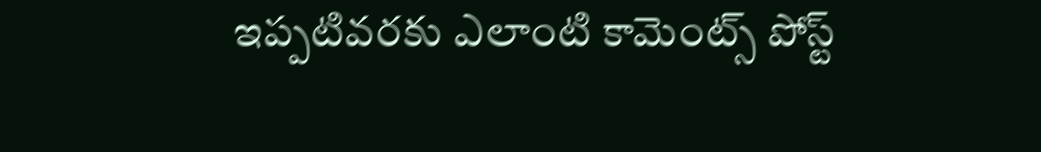ఇప్పటివరకు ఎలాంటి కామెంట్స్ పోస్ట్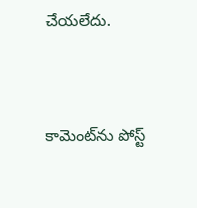చేయలేదు.


కామెంట్‌ను పోస్ట్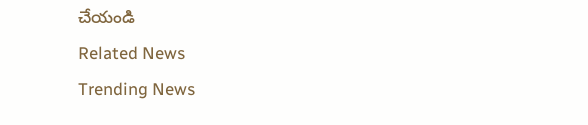చేయండి
Related News
Trending News